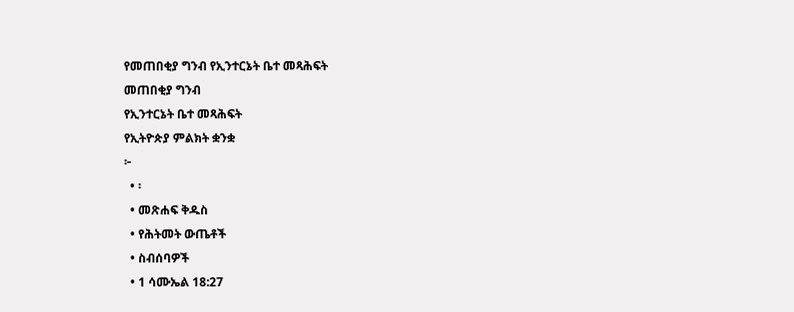የመጠበቂያ ግንብ የኢንተርኔት ቤተ መጻሕፍት
መጠበቂያ ግንብ
የኢንተርኔት ቤተ መጻሕፍት
የኢትዮጵያ ምልክት ቋንቋ
፦
  • ፡
  • መጽሐፍ ቅዱስ
  • የሕትመት ውጤቶች
  • ስብሰባዎች
  • 1 ሳሙኤል 18:27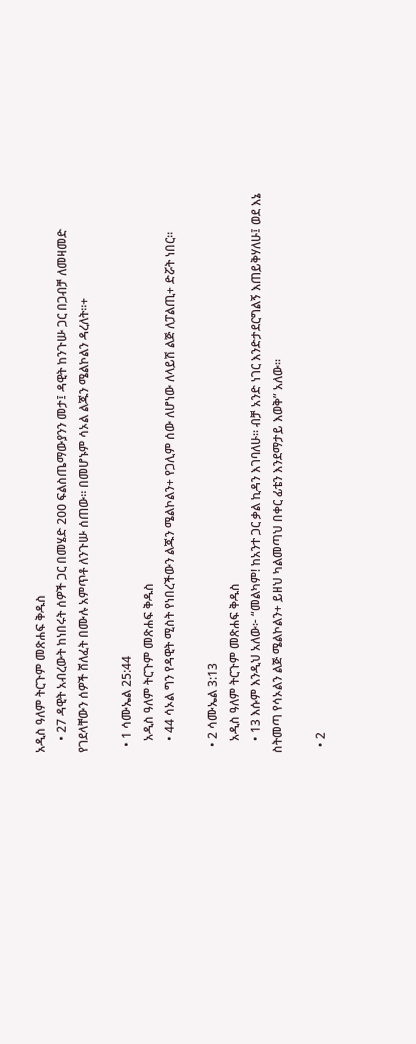አዲስ ዓለም ትርጉም መጽሐፍ ቅዱስ
    • 27 ዳዊት አብረውት ከነበሩት ሰዎች ጋር በመሄድ 200 ፍልስጤማውያንን መታ፤ ዳዊት ከንጉሡ ጋር በጋብቻ ለመዛመድ የገደላቸውን ሰዎች ሸለፈት በሙሉ አምጥቶ ለንጉሡ ሰጠው። በመሆኑም ሳኦል ልጁን ሜልኮልን ዳረለት።+

  • 1 ሳሙኤል 25:44
    አዲስ ዓለም ትርጉም መጽሐፍ ቅዱስ
    • 44 ሳኦል ግን የዳዊት ሚስት የነበረችውን ልጁን ሜልኮልን+ የጋሊም ሰው ለሆነው ለላይሽ ልጅ ለፓልጢ+ ድሯት ነበር።

  • 2 ሳሙኤል 3:13
    አዲስ ዓለም ትርጉም መጽሐፍ ቅዱስ
    • 13 እሱም እንዲህ አለው፦ “መልካም! ከአንተ ጋር ቃል ኪዳን እገባለሁ። ብቻ አንድ ነገር እንድታደርግልኝ እጠይቅሃለሁ፤ ወደ እኔ ስትመጣ የሳኦልን ልጅ ሜልኮልን+ ይዘህ ካልመጣህ በቀር ፊቴን እንደማታይ እወቅ” አለው።

  • 2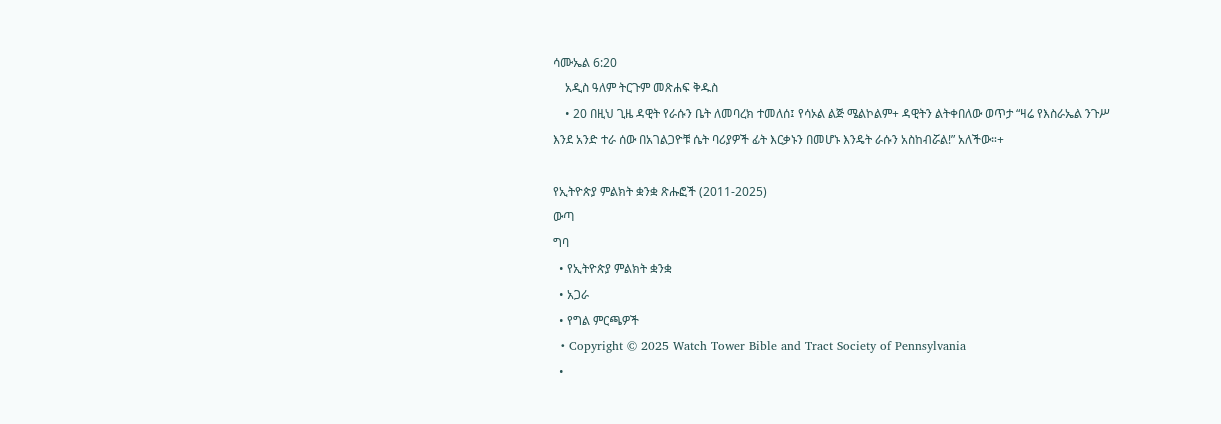ሳሙኤል 6:20
    አዲስ ዓለም ትርጉም መጽሐፍ ቅዱስ
    • 20 በዚህ ጊዜ ዳዊት የራሱን ቤት ለመባረክ ተመለሰ፤ የሳኦል ልጅ ሜልኮልም+ ዳዊትን ልትቀበለው ወጥታ “ዛሬ የእስራኤል ንጉሥ እንደ አንድ ተራ ሰው በአገልጋዮቹ ሴት ባሪያዎች ፊት እርቃኑን በመሆኑ እንዴት ራሱን አስከብሯል!” አለችው።+

የኢትዮጵያ ምልክት ቋንቋ ጽሑፎች (2011-2025)
ውጣ
ግባ
  • የኢትዮጵያ ምልክት ቋንቋ
  • አጋራ
  • የግል ምርጫዎች
  • Copyright © 2025 Watch Tower Bible and Tract Society of Pennsylvania
  •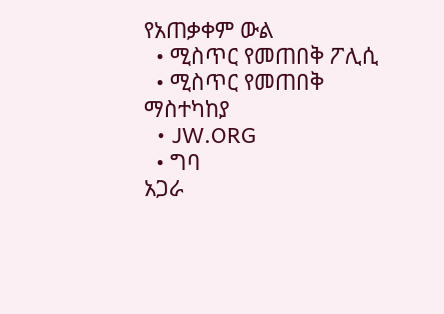የአጠቃቀም ውል
  • ሚስጥር የመጠበቅ ፖሊሲ
  • ሚስጥር የመጠበቅ ማስተካከያ
  • JW.ORG
  • ግባ
አጋራ